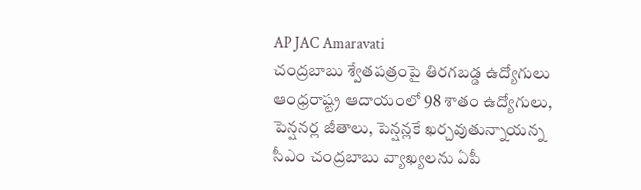AP JAC Amaravati
చంద్రబాబు శ్వేతపత్రంపై తిరగబడ్డ ఉద్యోగులు
ఆంధ్రరాష్ట్ర ఆదాయంలో 98 శాతం ఉద్యోగులు, పెన్షనర్ల జీతాలు, పెన్షన్లకే ఖర్చవుతున్నాయన్న సీఎం చంద్రబాబు వ్యాఖ్యలను ఏపీ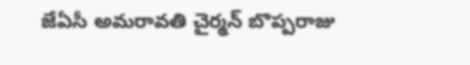జేఏసీ అమరావతి చైర్మన్ బొప్పరాజు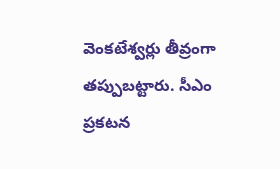వెంకటేశ్వర్లు తీవ్రంగా తప్పుబట్టారు. సీఎం ప్రకటన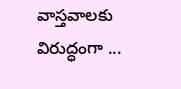వాస్తవాలకు విరుద్ధంగా ...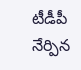టీడీపీ నేర్పిన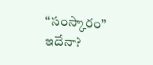“సంస్కారం” ఇదేనా?